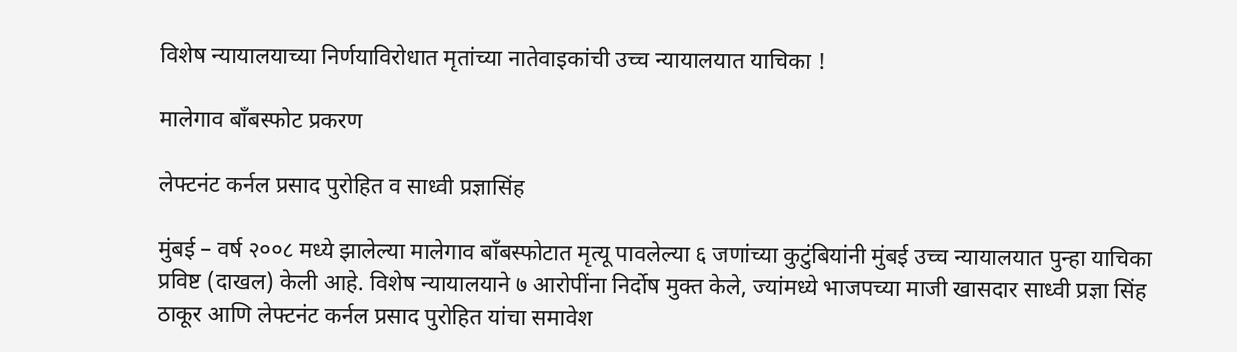विशेष न्यायालयाच्या निर्णयाविरोधात मृतांच्या नातेवाइकांची उच्च न्यायालयात याचिका !

मालेगाव बाँबस्फोट प्रकरण

लेफ्टनंट कर्नल प्रसाद पुरोहित व साध्वी प्रज्ञासिंह

मुंबई – वर्ष २००८ मध्ये झालेल्या मालेगाव बाँबस्फोटात मृत्यू पावलेल्या ६ जणांच्या कुटुंबियांनी मुंबई उच्च न्यायालयात पुन्हा याचिका प्रविष्ट (दाखल) केली आहे. विशेष न्यायालयाने ७ आरोपींना निर्दोष मुक्त केले, ज्यांमध्ये भाजपच्या माजी खासदार साध्वी प्रज्ञा सिंह ठाकूर आणि लेफ्टनंट कर्नल प्रसाद पुरोहित यांचा समावेश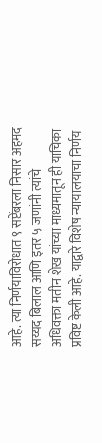आहे. त्या निर्णयाविरोधात ९ सप्टेंबरला निसार अहमद सय्यद बिलाल आणि इतर ५ जणांनी त्यांचे अधिवक्ता मतीन शेख यांच्या माध्यमातून ही याचिका प्रविष्ट केली आहे. याद्वारे विशेष न्यायालयाचा निर्णय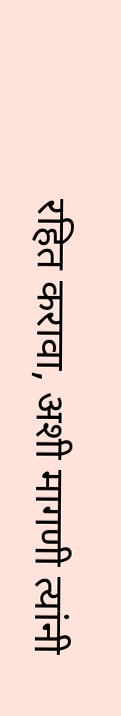रहित करावा, अशी मागणी त्यांनी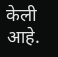केली आहे.